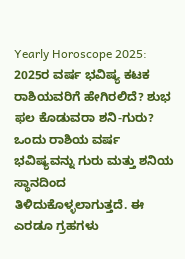Yearly Horoscope 2025: 2025ರ ವರ್ಷ ಭವಿಷ್ಯ ಕಟಕ ರಾಶಿಯವರಿಗೆ ಹೇಗಿರಲಿದೆ? ಶುಭ ಫಲ ಕೊಡುವರಾ ಶನಿ-ಗುರು?
ಒಂದು ರಾಶಿಯ ವರ್ಷ ಭವಿಷ್ಯವನ್ನು ಗುರು ಮತ್ತು ಶನಿಯ ಸ್ಥಾನದಿಂದ ತಿಳಿದುಕೊಳ್ಳಲಾಗುತ್ತದೆ. ಈ ಎರಡೂ ಗ್ರಹಗಳು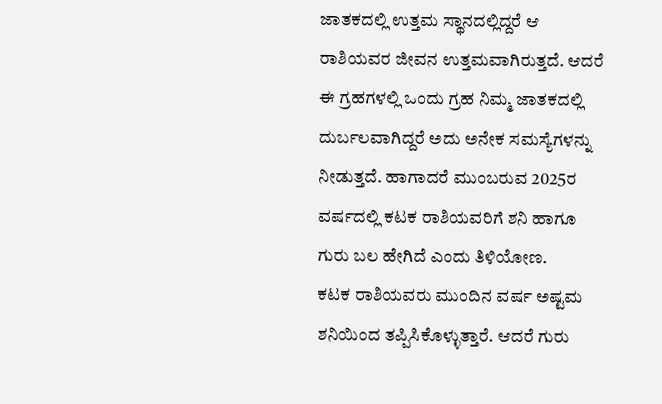ಜಾತಕದಲ್ಲಿ ಉತ್ತಮ ಸ್ಥಾನದಲ್ಲಿದ್ದರೆ ಆ ರಾಶಿಯವರ ಜೀವನ ಉತ್ತಮವಾಗಿರುತ್ತದೆ. ಆದರೆ ಈ ಗ್ರಹಗಳಲ್ಲಿ ಒಂದು ಗ್ರಹ ನಿಮ್ಮ ಜಾತಕದಲ್ಲಿ ದುರ್ಬಲವಾಗಿದ್ದರೆ ಅದು ಅನೇಕ ಸಮಸ್ಯೆಗಳನ್ನು ನೀಡುತ್ತದೆ. ಹಾಗಾದರೆ ಮುಂಬರುವ 2025ರ ವರ್ಷದಲ್ಲಿ ಕಟಕ ರಾಶಿಯವರಿಗೆ ಶನಿ ಹಾಗೂ ಗುರು ಬಲ ಹೇಗಿದೆ ಎಂದು ತಿಳಿಯೋಣ.
ಕಟಕ ರಾಶಿಯವರು ಮುಂದಿನ ವರ್ಷ ಅಷ್ಟಮ ಶನಿಯಿಂದ ತಪ್ಪಿಸಿಕೊಳ್ಳುತ್ತಾರೆ. ಆದರೆ ಗುರು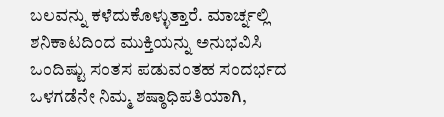ಬಲವನ್ನು ಕಳೆದುಕೊಳ್ಳುತ್ತಾರೆ. ಮಾರ್ಚ್ನಲ್ಲಿ ಶನಿಕಾಟದಿಂದ ಮುಕ್ತಿಯನ್ನು ಅನುಭವಿಸಿ ಒಂದಿಷ್ಟು ಸಂತಸ ಪಡುವಂತಹ ಸಂದರ್ಭದ ಒಳಗಡೆನೇ ನಿಮ್ಮ ಶಷ್ಠಾಧಿಪತಿಯಾಗಿ,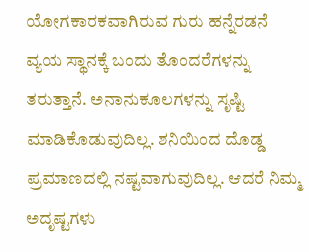ಯೋಗಕಾರಕವಾಗಿರುವ ಗುರು ಹನ್ನೆರಡನೆ ವ್ಯಯ ಸ್ಥಾನಕ್ಕೆ ಬಂದು ತೊಂದರೆಗಳನ್ನು ತರುತ್ತಾನೆ. ಅನಾನುಕೂಲಗಳನ್ನು ಸೃಷ್ಟಿ ಮಾಡಿಕೊಡುವುದಿಲ್ಲ. ಶನಿಯಿಂದ ದೊಡ್ಡ ಪ್ರಮಾಣದಲ್ಲಿ ನಷ್ಟವಾಗುವುದಿಲ್ಲ. ಆದರೆ ನಿಮ್ಮ ಅದೃಷ್ಟಗಳು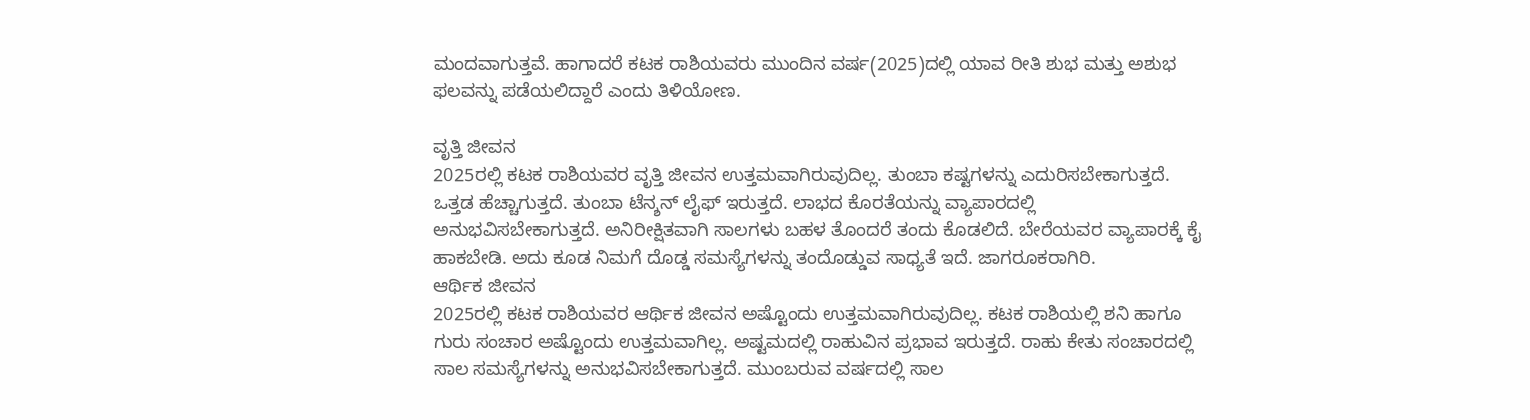ಮಂದವಾಗುತ್ತವೆ. ಹಾಗಾದರೆ ಕಟಕ ರಾಶಿಯವರು ಮುಂದಿನ ವರ್ಷ(2025)ದಲ್ಲಿ ಯಾವ ರೀತಿ ಶುಭ ಮತ್ತು ಅಶುಭ ಫಲವನ್ನು ಪಡೆಯಲಿದ್ದಾರೆ ಎಂದು ತಿಳಿಯೋಣ.

ವೃತ್ತಿ ಜೀವನ
2025ರಲ್ಲಿ ಕಟಕ ರಾಶಿಯವರ ವೃತ್ತಿ ಜೀವನ ಉತ್ತಮವಾಗಿರುವುದಿಲ್ಲ. ತುಂಬಾ ಕಷ್ಟಗಳನ್ನು ಎದುರಿಸಬೇಕಾಗುತ್ತದೆ. ಒತ್ತಡ ಹೆಚ್ಚಾಗುತ್ತದೆ. ತುಂಬಾ ಟೆನ್ಶನ್ ಲೈಫ್ ಇರುತ್ತದೆ. ಲಾಭದ ಕೊರತೆಯನ್ನು ವ್ಯಾಪಾರದಲ್ಲಿ ಅನುಭವಿಸಬೇಕಾಗುತ್ತದೆ. ಅನಿರೀಕ್ಷಿತವಾಗಿ ಸಾಲಗಳು ಬಹಳ ತೊಂದರೆ ತಂದು ಕೊಡಲಿದೆ. ಬೇರೆಯವರ ವ್ಯಾಪಾರಕ್ಕೆ ಕೈ ಹಾಕಬೇಡಿ. ಅದು ಕೂಡ ನಿಮಗೆ ದೊಡ್ಡ ಸಮಸ್ಯೆಗಳನ್ನು ತಂದೊಡ್ಡುವ ಸಾಧ್ಯತೆ ಇದೆ. ಜಾಗರೂಕರಾಗಿರಿ.
ಆರ್ಥಿಕ ಜೀವನ
2025ರಲ್ಲಿ ಕಟಕ ರಾಶಿಯವರ ಆರ್ಥಿಕ ಜೀವನ ಅಷ್ಟೊಂದು ಉತ್ತಮವಾಗಿರುವುದಿಲ್ಲ. ಕಟಕ ರಾಶಿಯಲ್ಲಿ ಶನಿ ಹಾಗೂ ಗುರು ಸಂಚಾರ ಅಷ್ಟೊಂದು ಉತ್ತಮವಾಗಿಲ್ಲ. ಅಷ್ಟಮದಲ್ಲಿ ರಾಹುವಿನ ಪ್ರಭಾವ ಇರುತ್ತದೆ. ರಾಹು ಕೇತು ಸಂಚಾರದಲ್ಲಿ ಸಾಲ ಸಮಸ್ಯೆಗಳನ್ನು ಅನುಭವಿಸಬೇಕಾಗುತ್ತದೆ. ಮುಂಬರುವ ವರ್ಷದಲ್ಲಿ ಸಾಲ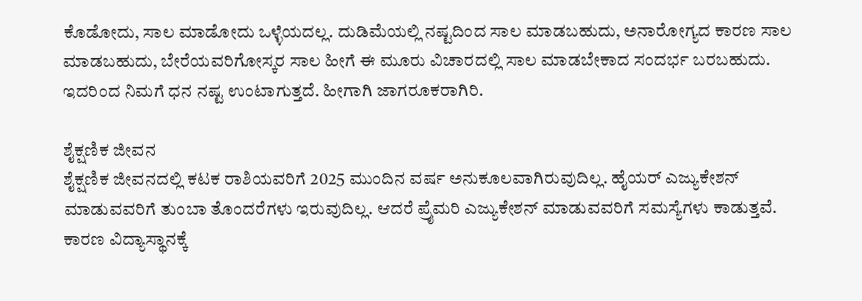ಕೊಡೋದು, ಸಾಲ ಮಾಡೋದು ಒಳ್ಳೆಯದಲ್ಲ. ದುಡಿಮೆಯಲ್ಲಿ ನಷ್ಟದಿಂದ ಸಾಲ ಮಾಡಬಹುದು, ಅನಾರೋಗ್ಯದ ಕಾರಣ ಸಾಲ ಮಾಡಬಹುದು, ಬೇರೆಯವರಿಗೋಸ್ಕರ ಸಾಲ ಹೀಗೆ ಈ ಮೂರು ವಿಚಾರದಲ್ಲಿ ಸಾಲ ಮಾಡಬೇಕಾದ ಸಂದರ್ಭ ಬರಬಹುದು. ಇದರಿಂದ ನಿಮಗೆ ಧನ ನಷ್ಟ ಉಂಟಾಗುತ್ತದೆ. ಹೀಗಾಗಿ ಜಾಗರೂಕರಾಗಿರಿ.

ಶೈಕ್ಷಣಿಕ ಜೀವನ
ಶೈಕ್ಷಣಿಕ ಜೀವನದಲ್ಲಿ ಕಟಕ ರಾಶಿಯವರಿಗೆ 2025 ಮುಂದಿನ ವರ್ಷ ಅನುಕೂಲವಾಗಿರುವುದಿಲ್ಲ. ಹೈಯರ್ ಎಜ್ಯುಕೇಶನ್ ಮಾಡುವವರಿಗೆ ತುಂಬಾ ತೊಂದರೆಗಳು ಇರುವುದಿಲ್ಲ. ಆದರೆ ಪ್ರೈಮರಿ ಎಜ್ಯುಕೇಶನ್ ಮಾಡುವವರಿಗೆ ಸಮಸ್ಯೆಗಳು ಕಾಡುತ್ತವೆ. ಕಾರಣ ವಿದ್ಯಾಸ್ಥಾನಕ್ಕೆ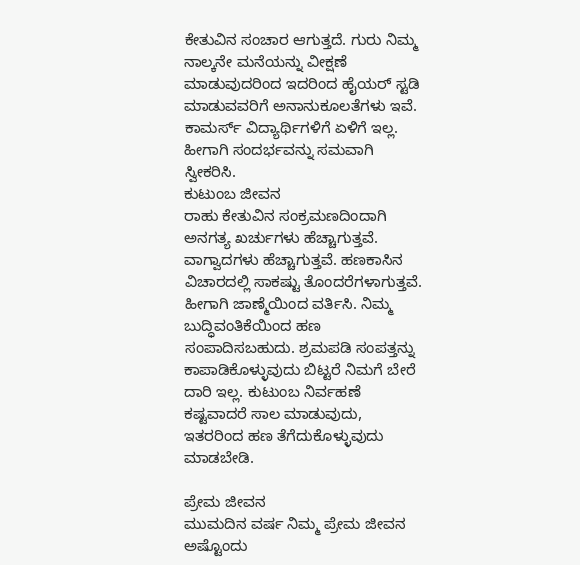ಕೇತುವಿನ ಸಂಚಾರ ಆಗುತ್ತದೆ. ಗುರು ನಿಮ್ಮ ನಾಲ್ಕನೇ ಮನೆಯನ್ನು ವೀಕ್ಷಣೆ ಮಾಡುವುದರಿಂದ ಇದರಿಂದ ಹೈಯರ್ ಸ್ಟಡಿ ಮಾಡುವವರಿಗೆ ಅನಾನುಕೂಲತೆಗಳು ಇವೆ. ಕಾಮರ್ಸ್ ವಿದ್ಯಾರ್ಥಿಗಳಿಗೆ ಏಳಿಗೆ ಇಲ್ಲ. ಹೀಗಾಗಿ ಸಂದರ್ಭವನ್ನು ಸಮವಾಗಿ ಸ್ವೀಕರಿಸಿ.
ಕುಟುಂಬ ಜೀವನ
ರಾಹು ಕೇತುವಿನ ಸಂಕ್ರಮಣದಿಂದಾಗಿ ಅನಗತ್ಯ ಖರ್ಚುಗಳು ಹೆಚ್ಚಾಗುತ್ತವೆ. ವಾಗ್ವಾದಗಳು ಹೆಚ್ಚಾಗುತ್ತವೆ. ಹಣಕಾಸಿನ ವಿಚಾರದಲ್ಲಿ ಸಾಕಷ್ಟು ತೊಂದರೆಗಳಾಗುತ್ತವೆ. ಹೀಗಾಗಿ ಜಾಣ್ಮೆಯಿಂದ ವರ್ತಿಸಿ. ನಿಮ್ಮ ಬುದ್ಧಿವಂತಿಕೆಯಿಂದ ಹಣ ಸಂಪಾದಿಸಬಹುದು. ಶ್ರಮಪಡಿ ಸಂಪತ್ತನ್ನು ಕಾಪಾಡಿಕೊಳ್ಳುವುದು ಬಿಟ್ಟರೆ ನಿಮಗೆ ಬೇರೆ ದಾರಿ ಇಲ್ಲ. ಕುಟುಂಬ ನಿರ್ವಹಣೆ ಕಷ್ಟವಾದರೆ ಸಾಲ ಮಾಡುವುದು, ಇತರರಿಂದ ಹಣ ತೆಗೆದುಕೊಳ್ಳುವುದು ಮಾಡಬೇಡಿ.

ಪ್ರೇಮ ಜೀವನ
ಮುಮದಿನ ವರ್ಷ ನಿಮ್ಮ ಪ್ರೇಮ ಜೀವನ ಅಷ್ಟೊಂದು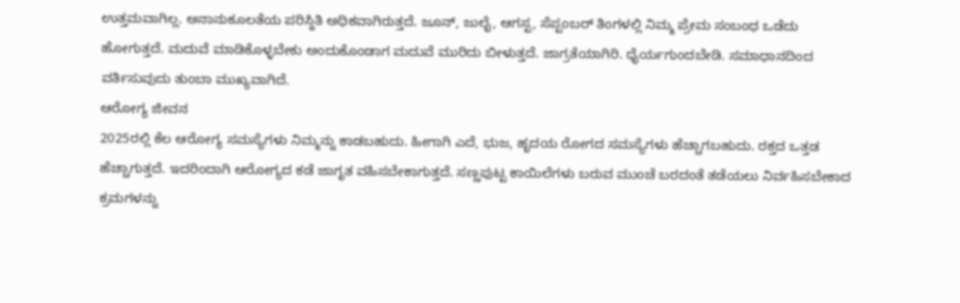ಉತ್ತಮವಾಗಿಲ್ಲ. ಅನಾನುಕೂಲತೆಯ ಪರಿಸ್ಥಿತಿ ಅಧಿಕವಾಗಿರುತ್ತದೆ. ಜೂನ್, ಜುಲೈ, ಆಗಸ್ಟ, ಸೆಪ್ಟಂಬರ್ ತಿಂಗಳಲ್ಲಿ ನಿಮ್ಮ ಪ್ರೇಮ ಸಂಬಂಧ ಒಡೆದು ಹೋಗುತ್ತದೆ. ಮದುವೆ ಮಾಡಿಕೊಳ್ಳಬೇಕು ಅಂದುಕೊಂಡಾಗ ಮದುವೆ ಮುರಿದು ಬೀಳುತ್ತದೆ. ಜಾಗ್ರತೆಯಾಗಿರಿ. ಧೈರ್ಯಗುಂದಬೇಡಿ. ಸಮಾಧಾನದಿಂದ ವರ್ತಿಸುವುದು ತುಂಬಾ ಮುಖ್ಯವಾಗಿದೆ.
ಆರೋಗ್ಯ ಜೀವನ
2025ರಲ್ಲಿ ಕೆಲ ಆರೋಗ್ಯ ಸಮಸ್ಯೆಗಳು ನಿಮ್ಮನ್ನು ಕಾಡಬಹುದು. ಹೀಗಾಗಿ ಎದೆ, ಭುಜ, ಹೃದಯ ರೋಗದ ಸಮಸ್ಯೆಗಳು ಹೆಚ್ಚಾಗಬಹುದು. ರಕ್ತದ ಒತ್ತಡ ಹೆಚ್ಚಾಗುತ್ತದೆ. ಇದರಿಂದಾಗಿ ಆರೋಗ್ಯದ ಕಡೆ ಜಾಗೃತ ವಹಿಸಬೇಕಾಗುತ್ತದೆ. ಸಣ್ಣಪುಟ್ಟ ಕಾಯಿಲೆಗಳು ಬರುವ ಮುಂಚೆ ಬರದಂತೆ ತಡೆಯಲು ನಿರ್ವಹಿಸಬೇಕಾದ ಕ್ರಮಗಳನ್ನು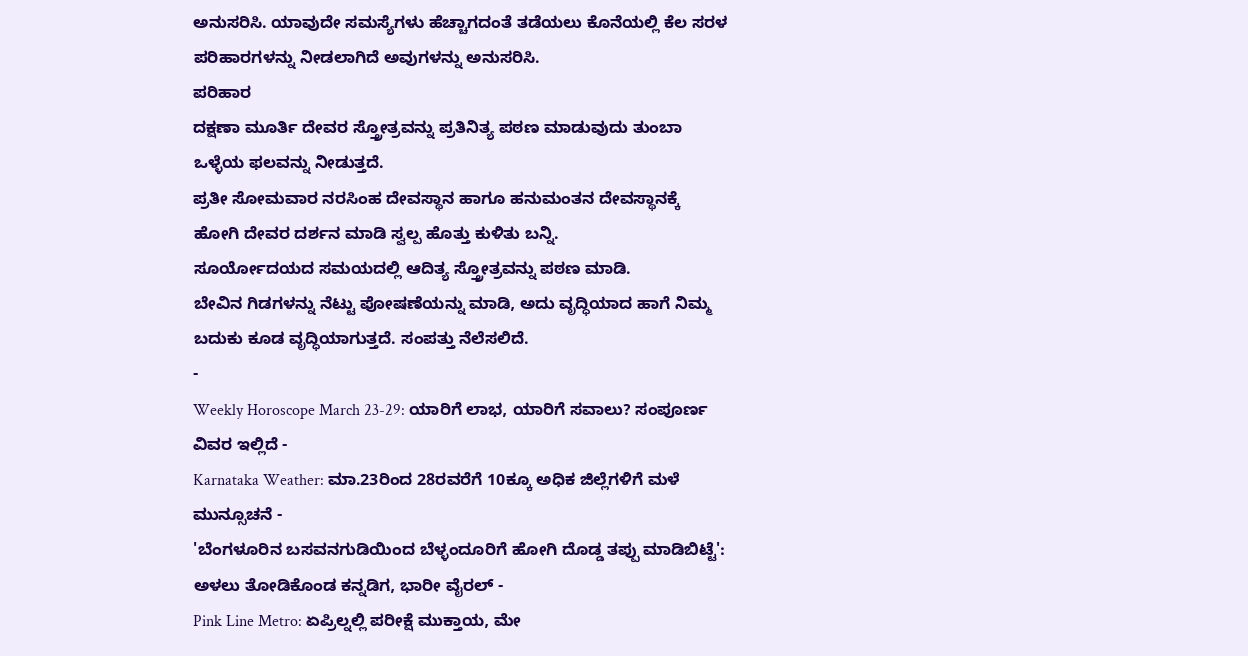ಅನುಸರಿಸಿ. ಯಾವುದೇ ಸಮಸ್ಯೆಗಳು ಹೆಚ್ಚಾಗದಂತೆ ತಡೆಯಲು ಕೊನೆಯಲ್ಲಿ ಕೆಲ ಸರಳ ಪರಿಹಾರಗಳನ್ನು ನೀಡಲಾಗಿದೆ ಅವುಗಳನ್ನು ಅನುಸರಿಸಿ.
ಪರಿಹಾರ
ದಕ್ಷಣಾ ಮೂರ್ತಿ ದೇವರ ಸ್ತ್ರೋತ್ರವನ್ನು ಪ್ರತಿನಿತ್ಯ ಪಠಣ ಮಾಡುವುದು ತುಂಬಾ ಒಳ್ಳೆಯ ಫಲವನ್ನು ನೀಡುತ್ತದೆ.
ಪ್ರತೀ ಸೋಮವಾರ ನರಸಿಂಹ ದೇವಸ್ಥಾನ ಹಾಗೂ ಹನುಮಂತನ ದೇವಸ್ಥಾನಕ್ಕೆ ಹೋಗಿ ದೇವರ ದರ್ಶನ ಮಾಡಿ ಸ್ವಲ್ಪ ಹೊತ್ತು ಕುಳಿತು ಬನ್ನಿ.
ಸೂರ್ಯೋದಯದ ಸಮಯದಲ್ಲಿ ಆದಿತ್ಯ ಸ್ತ್ರೋತ್ರವನ್ನು ಪಠಣ ಮಾಡಿ.
ಬೇವಿನ ಗಿಡಗಳನ್ನು ನೆಟ್ಟು ಪೋಷಣೆಯನ್ನು ಮಾಡಿ, ಅದು ವೃದ್ಧಿಯಾದ ಹಾಗೆ ನಿಮ್ಮ ಬದುಕು ಕೂಡ ವೃದ್ಧಿಯಾಗುತ್ತದೆ. ಸಂಪತ್ತು ನೆಲೆಸಲಿದೆ.
-
Weekly Horoscope March 23-29: ಯಾರಿಗೆ ಲಾಭ, ಯಾರಿಗೆ ಸವಾಲು? ಸಂಪೂರ್ಣ ವಿವರ ಇಲ್ಲಿದೆ -
Karnataka Weather: ಮಾ.23ರಿಂದ 28ರವರೆಗೆ 10ಕ್ಕೂ ಅಧಿಕ ಜಿಲ್ಲೆಗಳಿಗೆ ಮಳೆ ಮುನ್ಸೂಚನೆ -
'ಬೆಂಗಳೂರಿನ ಬಸವನಗುಡಿಯಿಂದ ಬೆಳ್ಳಂದೂರಿಗೆ ಹೋಗಿ ದೊಡ್ಡ ತಪ್ಪು ಮಾಡಿಬಿಟ್ಟೆ': ಅಳಲು ತೋಡಿಕೊಂಡ ಕನ್ನಡಿಗ, ಭಾರೀ ವೈರಲ್ -
Pink Line Metro: ಏಪ್ರಿಲ್ನಲ್ಲಿ ಪರೀಕ್ಷೆ ಮುಕ್ತಾಯ, ಮೇ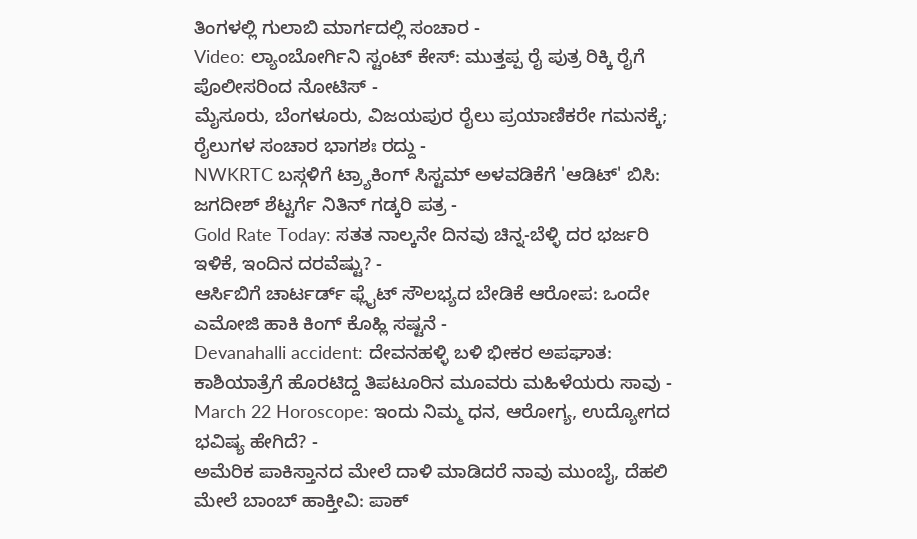ತಿಂಗಳಲ್ಲಿ ಗುಲಾಬಿ ಮಾರ್ಗದಲ್ಲಿ ಸಂಚಾರ -
Video: ಲ್ಯಾಂಬೋರ್ಗಿನಿ ಸ್ಟಂಟ್ ಕೇಸ್: ಮುತ್ತಪ್ಪ ರೈ ಪುತ್ರ ರಿಕ್ಕಿ ರೈಗೆ ಪೊಲೀಸರಿಂದ ನೋಟಿಸ್ -
ಮೈಸೂರು, ಬೆಂಗಳೂರು, ವಿಜಯಪುರ ರೈಲು ಪ್ರಯಾಣಿಕರೇ ಗಮನಕ್ಕೆ; ರೈಲುಗಳ ಸಂಚಾರ ಭಾಗಶಃ ರದ್ದು -
NWKRTC ಬಸ್ಗಳಿಗೆ ಟ್ರ್ಯಾಕಿಂಗ್ ಸಿಸ್ಟಮ್ ಅಳವಡಿಕೆಗೆ 'ಆಡಿಟ್' ಬಿಸಿ: ಜಗದೀಶ್ ಶೆಟ್ಟರ್ಗೆ ನಿತಿನ್ ಗಡ್ಕರಿ ಪತ್ರ -
Gold Rate Today: ಸತತ ನಾಲ್ಕನೇ ದಿನವು ಚಿನ್ನ-ಬೆಳ್ಳಿ ದರ ಭರ್ಜರಿ ಇಳಿಕೆ, ಇಂದಿನ ದರವೆಷ್ಟು? -
ಆರ್ಸಿಬಿಗೆ ಚಾರ್ಟರ್ಡ್ ಫ್ಲೈಟ್ ಸೌಲಭ್ಯದ ಬೇಡಿಕೆ ಆರೋಪ: ಒಂದೇ ಎಮೋಜಿ ಹಾಕಿ ಕಿಂಗ್ ಕೊಹ್ಲಿ ಸಷ್ಟನೆ -
Devanahalli accident: ದೇವನಹಳ್ಳಿ ಬಳಿ ಭೀಕರ ಅಪಘಾತ: ಕಾಶಿಯಾತ್ರೆಗೆ ಹೊರಟಿದ್ದ ತಿಪಟೂರಿನ ಮೂವರು ಮಹಿಳೆಯರು ಸಾವು -
March 22 Horoscope: ಇಂದು ನಿಮ್ಮ ಧನ, ಆರೋಗ್ಯ, ಉದ್ಯೋಗದ ಭವಿಷ್ಯ ಹೇಗಿದೆ? -
ಅಮೆರಿಕ ಪಾಕಿಸ್ತಾನದ ಮೇಲೆ ದಾಳಿ ಮಾಡಿದರೆ ನಾವು ಮುಂಬೈ, ದೆಹಲಿ ಮೇಲೆ ಬಾಂಬ್ ಹಾಕ್ತೀವಿ: ಪಾಕ್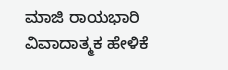ಮಾಜಿ ರಾಯಭಾರಿ ವಿವಾದಾತ್ಮಕ ಹೇಳಿಕೆ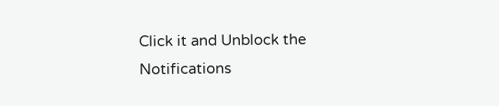Click it and Unblock the Notifications